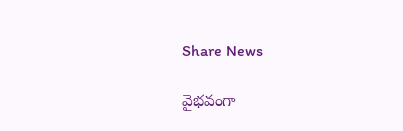Share News

వైభవంగా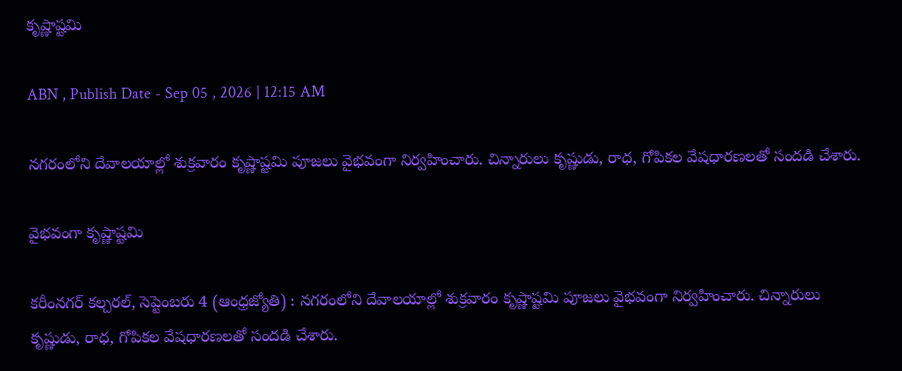కృష్ణాష్టమి

ABN , Publish Date - Sep 05 , 2026 | 12:15 AM

నగరంలోని దేవాలయాల్లో శుక్రవారం కృష్ణాష్టమి పూజలు వైభవంగా నిర్వహించారు. చిన్నారులు కృష్ణుడు, రాధ, గోపికల వేషధారణలతో సందడి చేశారు.

వైభవంగా కృష్ణాష్టమి

కరీంనగర్‌ కల్చరల్‌, సెప్టెంబరు 4 (ఆంధ్రజ్యోతి) : నగరంలోని దేవాలయాల్లో శుక్రవారం కృష్ణాష్టమి పూజలు వైభవంగా నిర్వహించారు. చిన్నారులు కృష్ణుడు, రాధ, గోపికల వేషధారణలతో సందడి చేశారు.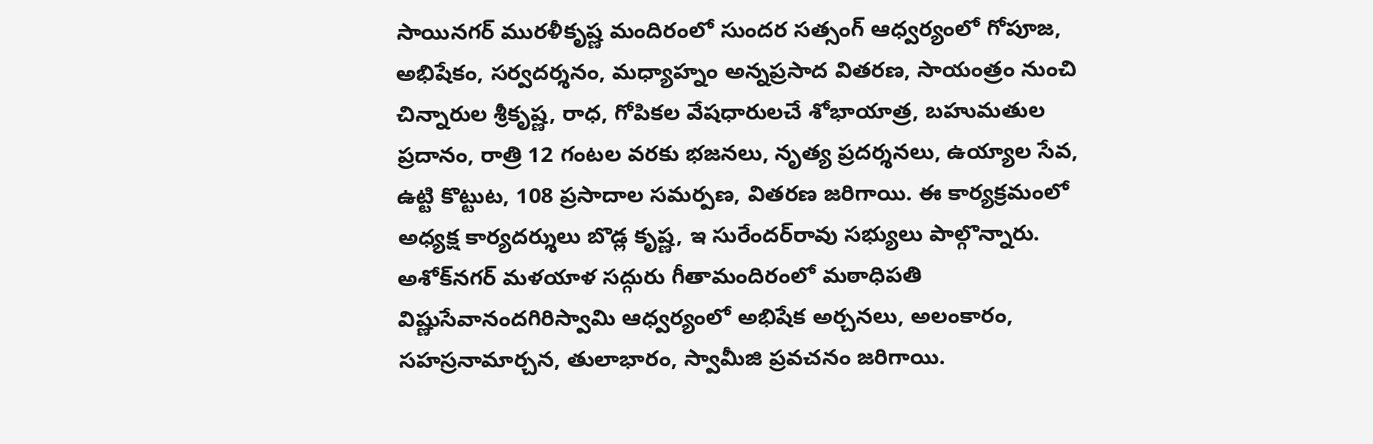సాయినగర్‌ మురళీకృష్ణ మందిరంలో సుందర సత్సంగ్‌ ఆధ్వర్యంలో గోపూజ, అభిషేకం, సర్వదర్శనం, మధ్యాహ్నం అన్నప్రసాద వితరణ, సాయంత్రం నుంచి చిన్నారుల శ్రీకృష్ణ, రాధ, గోపికల వేషధారులచే శోభాయాత్ర, బహుమతుల ప్రదానం, రాత్రి 12 గంటల వరకు భజనలు, నృత్య ప్రదర్శనలు, ఉయ్యాల సేవ, ఉట్టి కొట్టుట, 108 ప్రసాదాల సమర్పణ, వితరణ జరిగాయి. ఈ కార్యక్రమంలో అధ్యక్ష కార్యదర్శులు బొడ్ల కృష్ణ, ఇ సురేందర్‌రావు సభ్యులు పాల్గొన్నారు. అశోక్‌నగర్‌ మళయాళ సద్గురు గీతామందిరంలో మఠాధిపతి విష్ణుసేవానందగిరిస్వామి ఆధ్వర్యంలో అభిషేక అర్చనలు, అలంకారం, సహస్రనామార్చన, తులాభారం, స్వామీజి ప్రవచనం జరిగాయి.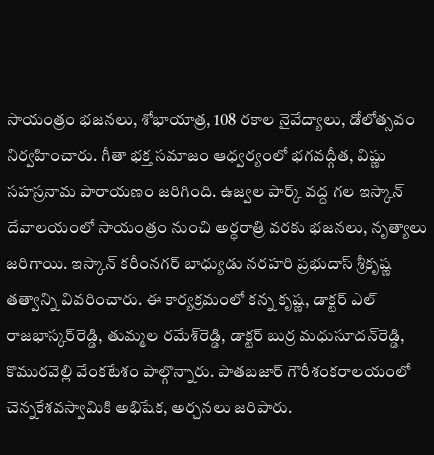సాయంత్రం భజనలు, శోభాయాత్ర, 108 రకాల నైవేద్యాలు, డోలోత్సవం నిర్వహించారు. గీతా భక్త సమాజం ఆధ్వర్యంలో భగవద్గీత, విష్ణు సహస్రనామ పారాయణం జరిగింది. ఉజ్వల పార్క్‌ వద్ద గల ఇస్కాన్‌ దేవాలయంలో సాయంత్రం నుంచి అర్ధరాత్రి వరకు భజనలు, నృత్యాలు జరిగాయి. ఇస్కాన్‌ కరీంనగర్‌ బాధ్యుడు నరహరి ప్రభుదాస్‌ శ్రీకృష్ణ తత్వాన్ని వివరించారు. ఈ కార్యక్రమంలో కన్న కృష్ణ, డాక్టర్‌ ఎల్‌ రాజభాస్కర్‌రెడ్డి, తుమ్మల రమేశ్‌రెడ్డి, డాక్టర్‌ బుర్ర మధుసూదన్‌రెడ్డి, కొమురవెల్లి వేంకటేశం పాల్గొన్నారు. పాతబజార్‌ గౌరీశంకరాలయంలో చెన్నకేశవస్వామికి అభిషేక, అర్చనలు జరిపారు.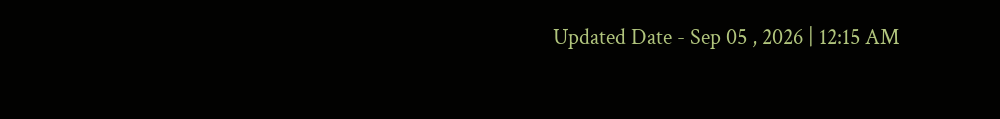Updated Date - Sep 05 , 2026 | 12:15 AM